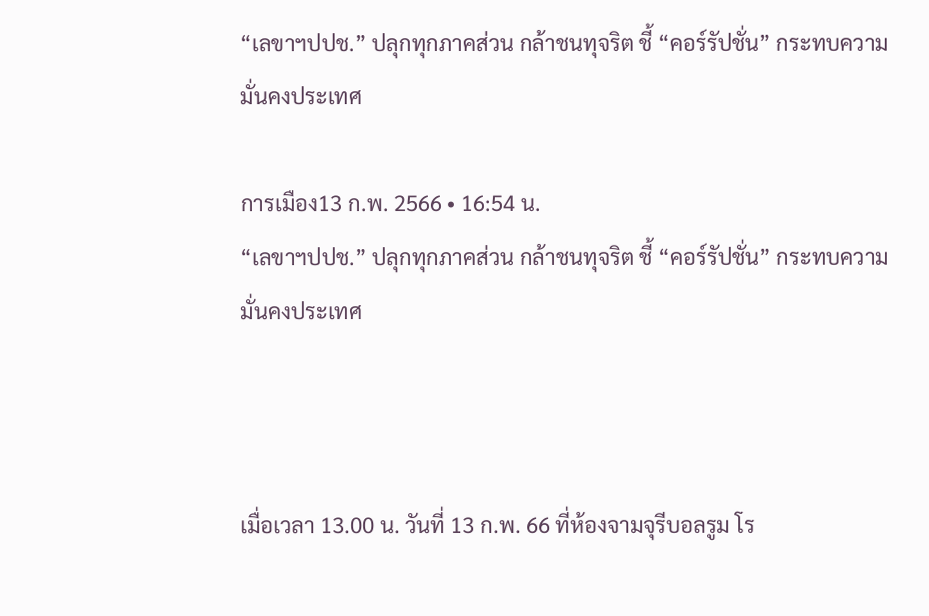“เลขาฯปปช.” ปลุกทุกภาคส่วน กล้าชนทุจริต ชี้ “คอร์รัปชั่น” กระทบความมั่นคงประเทศ

การเมือง13 ก.พ. 2566 • 16:54 น.
“เลขาฯปปช.” ปลุกทุกภาคส่วน กล้าชนทุจริต ชี้ “คอร์รัปชั่น” กระทบความมั่นคงประเทศ



เมื่อเวลา 13.00 น. วันที่ 13 ก.พ. 66 ที่ห้องจามจุรีบอลรูม โร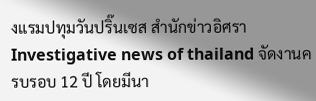งแรมปทุมวันปริ๊นเซส สำนักข่าวอิศรา Investigative news of thailand จัดงานครบรอบ 12 ปี โดยมีนา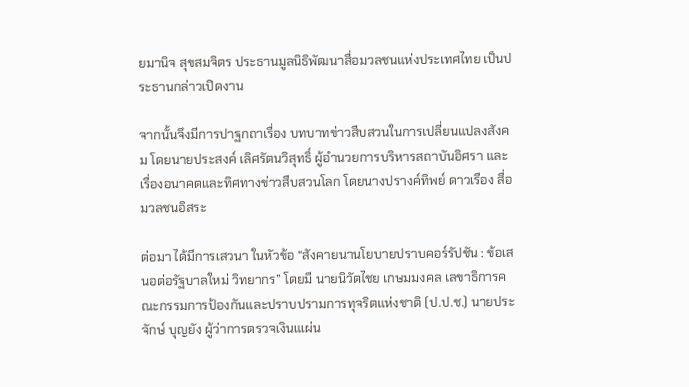ยมานิจ สุขสมจิตร ประธานมูลนิธิพัฒนาสื่อมวลชนแห่งประเทศไทย เป็นประธานกล่าวเปิดงาน

จากนั้นจึงมีการปาฐกถาเรื่อง บทบาทข่าวสืบสวนในการเปลี่ยนแปลงสังคม โดยนายประสงค์ เลิศรัตนวิสุทธิ์ ผู้อำนวยการบริหารสถาบันอิศรา และ เรื่องอนาคตและทิศทางข่าวสืบสวนโลก โดยนางปรางค์ทิพย์ ดาวเรือง สื่อมวลชนอิสระ

ต่อมา ได้มีการเสวนา ในหัวข้อ “สังคายนานโยบายปราบคอร์รัปชัน : ข้อเสนอต่อรัฐบาลใหม่ วิทยากร” โดยมี นายนิวัตไชย เกษมมงคล เลขาธิการคณะกรรมการป้องกันและปราบปรามการทุจริตแห่งชาติ (ป.ป.ช.) นายประจักษ์ บุญยัง ผู้ว่าการตรวจเงินแเผ่น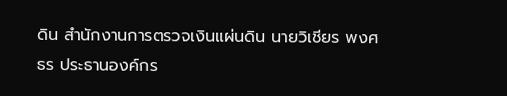ดิน สำนักงานการตรวจเงินแผ่นดิน นายวิเชียร พงศธร ประธานองค์กร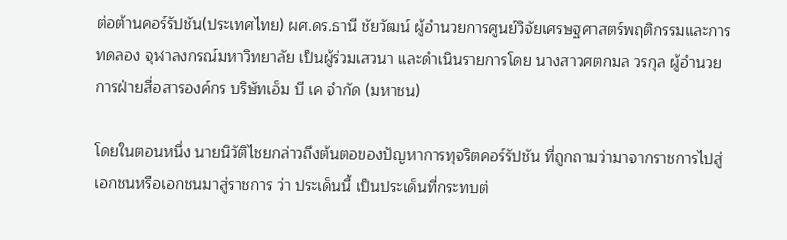ต่อต้านคอร์รัปชัน(ประเทศไทย) ผศ.ดร.ธานี ชัยวัฒน์ ผู้อำนวยการศูนย์วิจัยเศรษฐศาสตร์พฤติกรรมและการทดลอง จุฬาลงกรณ์มหาวิทยาลัย เป็นผู้ร่วมเสวนา และดำเนินรายการโดย นางสาวศตกมล วรกุล ผู้อำนวยการฝ่ายสื่อสารองค์กร บริษัทเอ็ม บี เค จำกัด (มหาชน)

โดยในตอนหนึ่ง นายนิวัติไชยกล่าวถึงต้นตอของปัญหาการทุจริตคอร์รัปชัน ที่ถูกถามว่ามาจากราชการไปสู่เอกชนหรือเอกชนมาสู่ราชการ ว่า ประเด็นนี้ เป็นประเด็นที่กระทบต่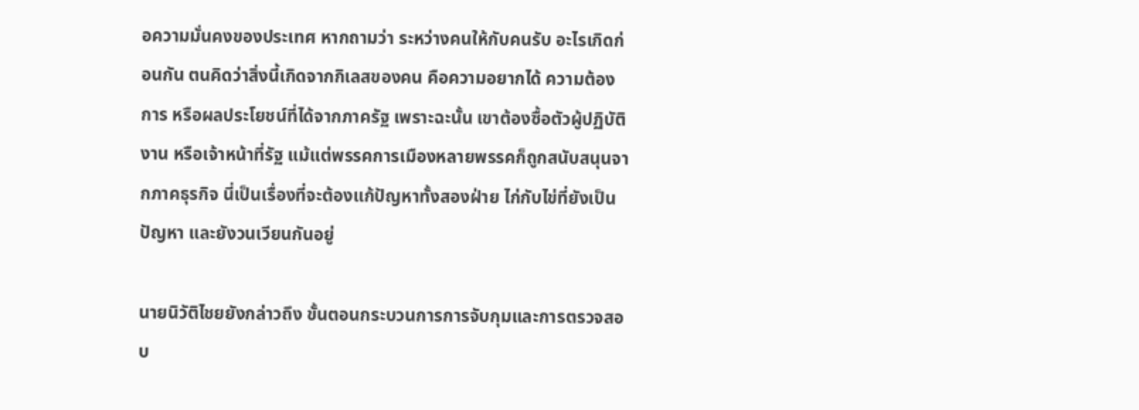อความมั่นคงของประเทศ หากถามว่า ระหว่างคนให้กับคนรับ อะไรเกิดก่อนกัน ตนคิดว่าสิ่งนี้เกิดจากกิเลสของคน คือความอยากได้ ความต้องการ หรือผลประโยชน์ที่ได้จากภาครัฐ เพราะฉะนั้น เขาต้องซื้อตัวผู้ปฏิบัติงาน หรือเจ้าหน้าที่รัฐ แม้แต่พรรคการเมืองหลายพรรคก็ถูกสนับสนุนจากภาคธุรกิจ นี่เป็นเรื่องที่จะต้องแก้ปัญหาทั้งสองฝ่าย ไก่กับไข่ที่ยังเป็นปัญหา และยังวนเวียนกันอยู่

นายนิวัติไชยยังกล่าวถึง ขั้นตอนกระบวนการการจับกุมและการตรวจสอบ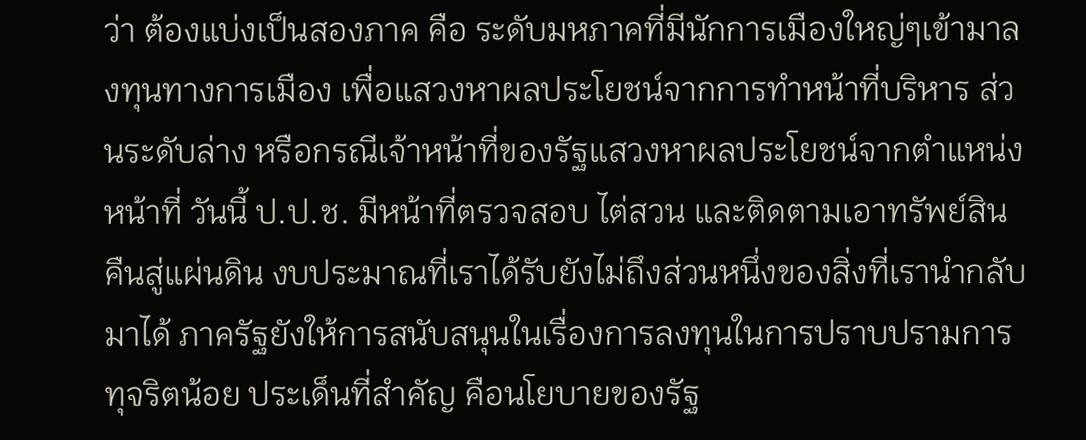ว่า ต้องแบ่งเป็นสองภาค คือ ระดับมหภาคที่มีนักการเมืองใหญ่ๆเข้ามาลงทุนทางการเมือง เพื่อแสวงหาผลประโยชน์จากการทำหน้าที่บริหาร ส่วนระดับล่าง หรือกรณีเจ้าหน้าที่ของรัฐแสวงหาผลประโยชน์จากตำแหน่งหน้าที่ วันนี้ ป.ป.ช. มีหน้าที่ตรวจสอบ ไต่สวน และติดตามเอาทรัพย์สินคืนสู่แผ่นดิน งบประมาณที่เราได้รับยังไม่ถึงส่วนหนึ่งของสิ่งที่เรานำกลับมาได้ ภาครัฐยังให้การสนับสนุนในเรื่องการลงทุนในการปราบปรามการทุจริตน้อย ประเด็นที่สำคัญ คือนโยบายของรัฐ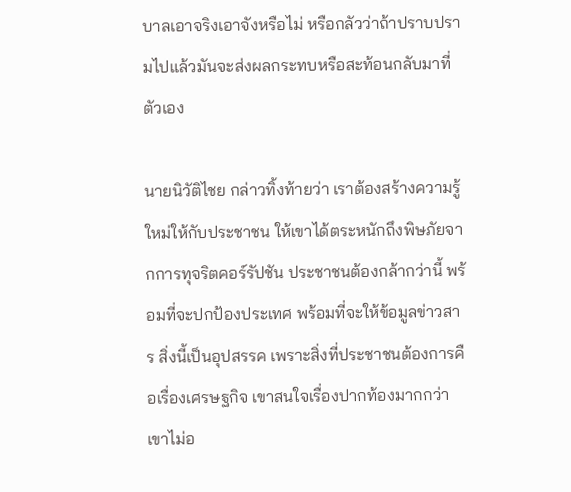บาลเอาจริงเอาจังหรือไม่ หรือกลัวว่าถ้าปราบปรามไปแล้วมันจะส่งผลกระทบหรือสะท้อนกลับมาที่ตัวเอง

นายนิวัติไชย กล่าวทิ้งท้ายว่า เราต้องสร้างความรู้ใหม่ให้กับประชาชน ให้เขาได้ตระหนักถึงพิษภัยจากการทุจริตคอร์รัปชัน ประชาชนต้องกล้ากว่านี้ พร้อมที่จะปกป้องประเทศ พร้อมที่จะให้ข้อมูลข่าวสาร สิ่งนี้เป็นอุปสรรค เพราะสิ่งที่ประชาชนต้องการคือเรื่องเศรษฐกิจ เขาสนใจเรื่องปากท้องมากกว่า เขาไม่อ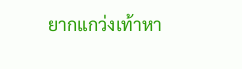ยากแกว่งเท้าหา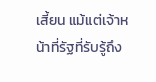เสี้ยน แม้แต่เจ้าหน้าที่รัฐที่รับรู้ถึง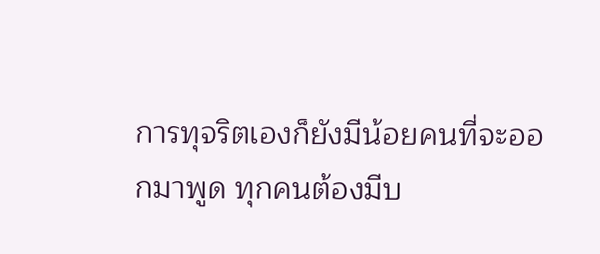การทุจริตเองก็ยังมีน้อยคนที่จะออกมาพูด ทุกคนต้องมีบ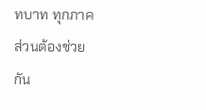ทบาท ทุกภาคส่วนต้องช่วยกัน